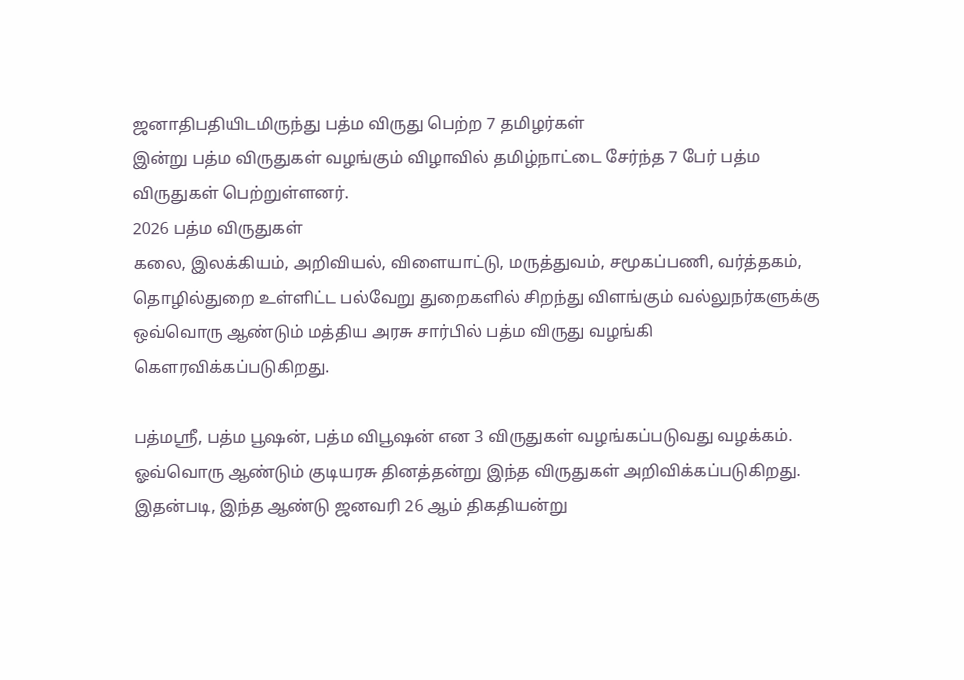ஜனாதிபதியிடமிருந்து பத்ம விருது பெற்ற 7 தமிழர்கள்
இன்று பத்ம விருதுகள் வழங்கும் விழாவில் தமிழ்நாட்டை சேர்ந்த 7 பேர் பத்ம விருதுகள் பெற்றுள்ளனர்.
2026 பத்ம விருதுகள்
கலை, இலக்கியம், அறிவியல், விளையாட்டு, மருத்துவம், சமூகப்பணி, வர்த்தகம், தொழில்துறை உள்ளிட்ட பல்வேறு துறைகளில் சிறந்து விளங்கும் வல்லுநர்களுக்கு ஒவ்வொரு ஆண்டும் மத்திய அரசு சார்பில் பத்ம விருது வழங்கி கௌரவிக்கப்படுகிறது.

பத்மஸ்ரீ, பத்ம பூஷன், பத்ம விபூஷன் என 3 விருதுகள் வழங்கப்படுவது வழக்கம். ஓவ்வொரு ஆண்டும் குடியரசு தினத்தன்று இந்த விருதுகள் அறிவிக்கப்படுகிறது.
இதன்படி, இந்த ஆண்டு ஜனவரி 26 ஆம் திகதியன்று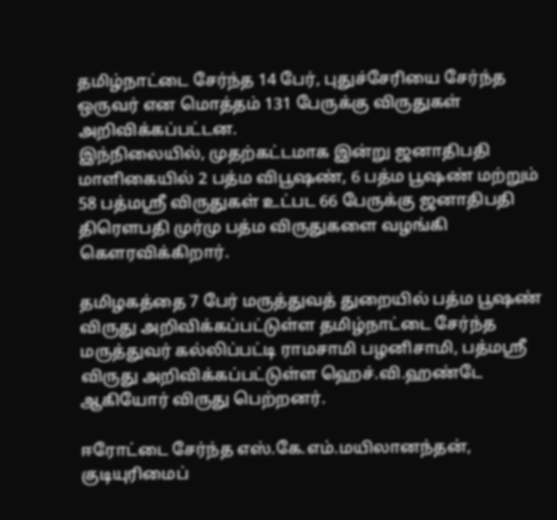தமிழ்நாட்டை சேர்ந்த 14 பேர், புதுச்சேரியை சேர்ந்த ஒருவர் என மொத்தம் 131 பேருக்கு விருதுகள் அறிவிக்கப்பட்டன.
இந்நிலையில், முதற்கட்டமாக இன்று ஜனாதிபதி மாளிகையில் 2 பத்ம விபூஷண், 6 பத்ம பூஷண் மற்றும் 58 பத்மஸ்ரீ விருதுகள் உட்பட 66 பேருக்கு ஜனாதிபதி திரௌபதி முர்மு பத்ம விருதுகளை வழங்கி கௌரவிக்கிறார்.

தமிழகத்தை 7 பேர் மருத்துவத் துறையில் பத்ம பூஷண் விருது அறிவிக்கப்பட்டுள்ள தமிழ்நாட்டை சேர்ந்த மருத்துவர் கல்லிப்பட்டி ராமசாமி பழனிசாமி, பத்மஸ்ரீ விருது அறிவிக்கப்பட்டுள்ள ஹெச்.வி.ஹண்டே ஆகியோர் விருது பெற்றனர்.

ஈரோட்டை சேர்ந்த எஸ்.கே.எம்.மயிலானந்தன், குடியுரிமைப்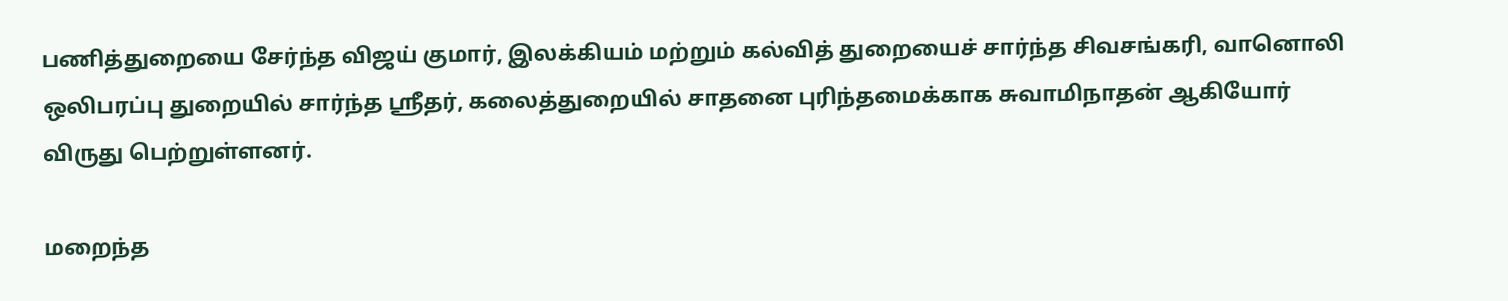பணித்துறையை சேர்ந்த விஜய் குமார், இலக்கியம் மற்றும் கல்வித் துறையைச் சார்ந்த சிவசங்கரி, வானொலி ஒலிபரப்பு துறையில் சார்ந்த ஸ்ரீதர், கலைத்துறையில் சாதனை புரிந்தமைக்காக சுவாமிநாதன் ஆகியோர் விருது பெற்றுள்ளனர்.

மறைந்த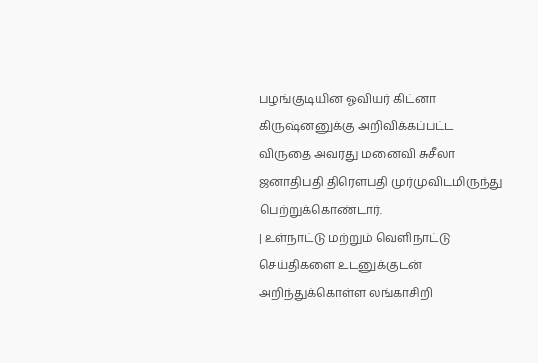பழங்குடியின ஓவியர் கிட்னா கிருஷ்னனுக்கு அறிவிக்கப்பட்ட விருதை அவரது மனைவி சுசீலா ஜனாதிபதி திரௌபதி முர்முவிடமிருந்து பெற்றுக்கொண்டார்.
| உள்நாட்டு மற்றும் வெளிநாட்டு செய்திகளை உடனுக்குடன் அறிந்துக்கொள்ள லங்காசிறி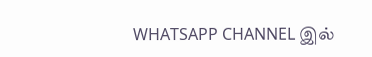WHATSAPP CHANNEL இல்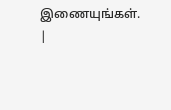இணையுங்கள். |